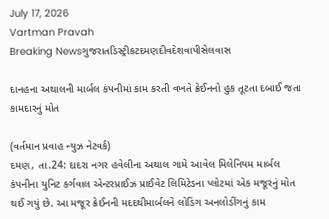July 17, 2026
Vartman Pravah
Breaking Newsગુજરાતડિસ્ટ્રીકટદમણદીવદેશવાપીસેલવાસ

દાનહના અથાલની માર્બલ કંપનીમાં કામ કરતી વખતે ક્રેઈનનો હુક તૂટતા દબાઈ જતા કામદારનું મોત

(વર્તમાન પ્રવાહ ન્‍યુઝ નેટવર્ક)
દમણ, તા.24: દાદરા નગર હવેલીના અથાલ ગામે આવેલ મિલેનિયમ માર્બલ કંપનીના યુનિટ કર્ગવાલ એન્‍ટરપ્રાઈઝ પ્રાઈવેટ લિમિટેડના પ્‍લોટમાં એક મજૂરનું મોત થઈ ગયું છે. આ મજૂર ક્રેઈનની મદદથીમાર્બલને લોડિંગ અનલોડીંગનું કામ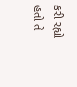કરી રહ્યો હતો તે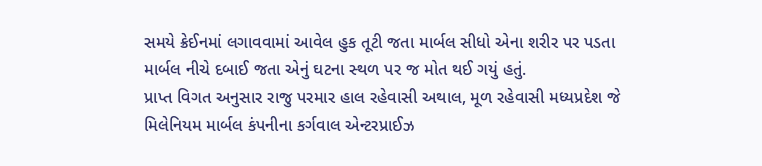સમયે ક્રેઈનમાં લગાવવામાં આવેલ હુક તૂટી જતા માર્બલ સીધો એના શરીર પર પડતા માર્બલ નીચે દબાઈ જતા એનું ઘટના સ્‍થળ પર જ મોત થઈ ગયું હતું.
પ્રાપ્ત વિગત અનુસાર રાજુ પરમાર હાલ રહેવાસી અથાલ, મૂળ રહેવાસી મધ્‍યપ્રદેશ જે મિલેનિયમ માર્બલ કંપનીના કર્ગવાલ એન્‍ટરપ્રાઈઝ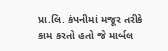પ્રા.લિ. કંપનીમાં મજૂર તરીકે કામ કરતો હતો જે માર્બલ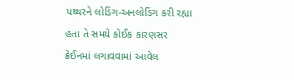પથ્‍થરને લોડિંગ-અનલોડિંગ કરી રહ્યા હતા તે સમયે કોઈક કારણસર ક્રેઈનમાં લગાવવામાં આવેલ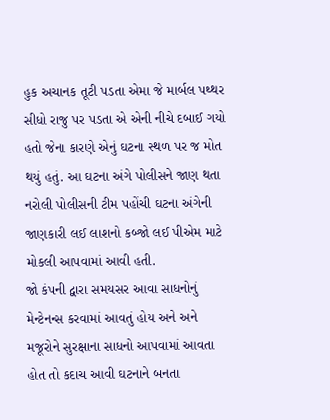હુક અચાનક તૂટી પડતા એમા જે માર્બલ પથ્‍થર સીધો રાજુ પર પડતા એ એની નીચે દબાઈ ગયો હતો જેના કારણે એનું ઘટના સ્‍થળ પર જ મોત થયું હતું. આ ઘટના અંગે પોલીસને જાણ થતા નરોલી પોલીસની ટીમ પહોંચી ઘટના અંગેની જાણકારી લઈ લાશનો કબ્‍જો લઈ પીએમ માટે મોકલી આપવામાં આવી હતી.
જો કંપની દ્વારા સમયસર આવા સાધનોનું મેન્‍ટેનન્‍સ કરવામાં આવતું હોય અને અને મજૂરોને સુરક્ષાના સાધનો આપવામાં આવતા હોત તો કદાચ આવી ઘટનાને બનતા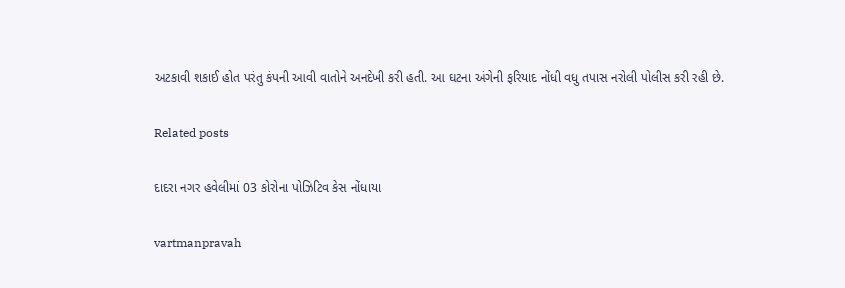અટકાવી શકાઈ હોત પરંતુ કંપની આવી વાતોને અનદેખી કરી હતી. આ ઘટના અંગેની ફરિયાદ નોંધી વધુ તપાસ નરોલી પોલીસ કરી રહી છે.

Related posts

દાદરા નગર હવેલીમાં 03 કોરોના પોઝિટિવ કેસ નોંધાયા

vartmanpravah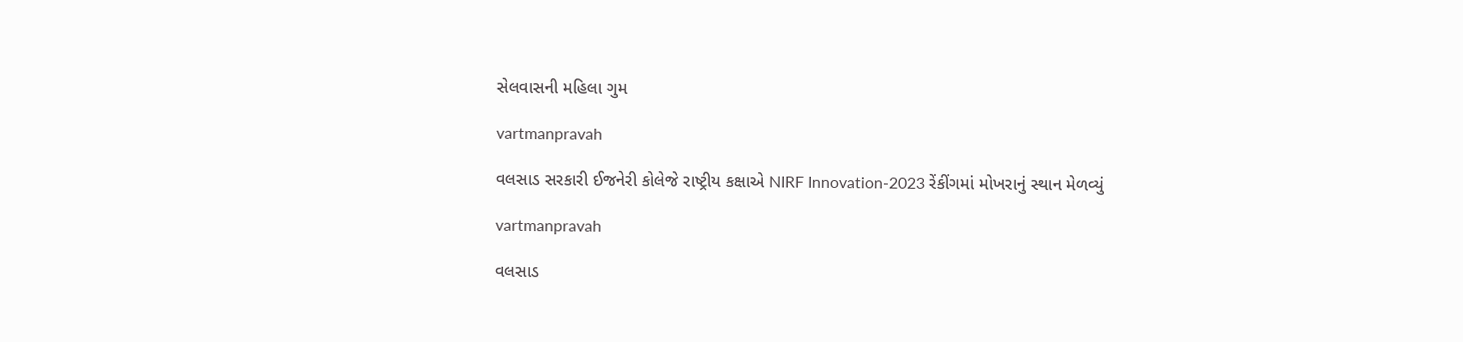સેલવાસની મહિલા ગુમ

vartmanpravah

વલસાડ સરકારી ઈજનેરી કોલેજે રાષ્ટ્રીય કક્ષાએ NIRF Innovation-2023 રેંકીંગમાં મોખરાનું સ્થાન મેળવ્યું

vartmanpravah

વલસાડ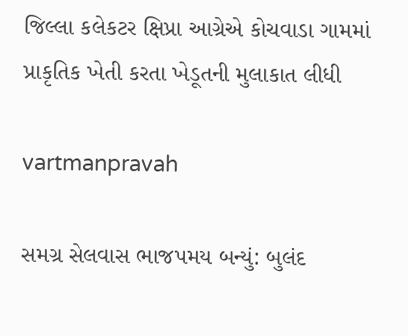જિલ્લા કલેકટર ક્ષિપ્રા આગ્રેએ કોચવાડા ગામમાં પ્રાકૃતિક ખેતી કરતા ખેડૂતની મુલાકાત લીધી

vartmanpravah

સમગ્ર સેલવાસ ભાજપમય બન્‍યું: બુલંદ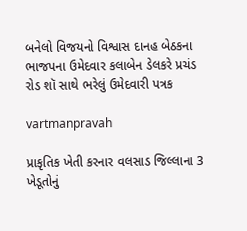બનેલો વિજયનો વિશ્વાસ દાનહ બેઠકના ભાજપના ઉમેદવાર કલાબેન ડેલકરે પ્રચંડ રોડ શૉ સાથે ભરેલું ઉમેદવારી પત્રક

vartmanpravah

પ્રાકૃતિક ખેતી કરનાર વલસાડ જિલ્લાના 3 ખેડૂતોનું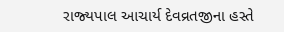રાજ્‍યપાલ આચાર્ય દેવવ્રતજીના હસ્‍તે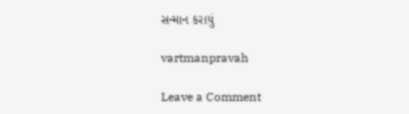સન્‍માન કરાયું

vartmanpravah

Leave a Comment